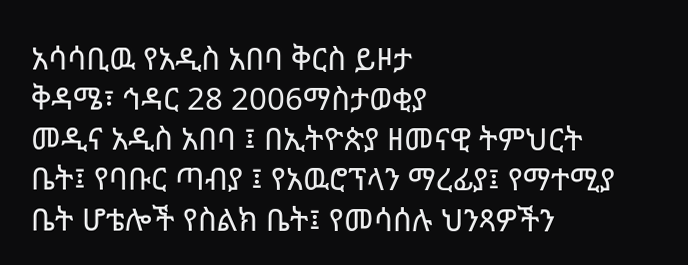አሳሳቢዉ የአዲስ አበባ ቅርስ ይዞታ
ቅዳሜ፣ ኅዳር 28 2006ማስታወቂያ
መዲና አዲስ አበባ ፤ በኢትዮጵያ ዘመናዊ ትምህርት ቤት፤ የባቡር ጣብያ ፤ የአዉሮፕላን ማረፊያ፤ የማተሚያ ቤት ሆቴሎች የስልክ ቤት፤ የመሳሰሉ ህንጻዎችን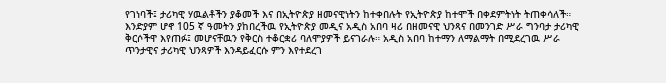የገነባች፤ ታሪካዊ ሃዉልቶችን ያቆመች እና በኢትዮጵያ ዘመናዊነትን ከተቀበሉት የኢትዮጵያ ከተሞች በቀደምትነት ትጠቀሳለች። እንድያም ሆኖ 105 ኛ ዓመትን ያከበረችዉ የኢትዮጵያ መዲና አዲስ አበባ ዛሪ በዘመናዊ ህንጻና በመንገድ ሥራ ግንባታ ታሪካዊ ቅርሶችዋ እየጠፉ፤ መሆናቸዉን የቅርስ ተቆርቋሪ ባለሞያዎች ይናገራሉ። አዲስ አበባ ከተማን ለማልማት በሚደረገዉ ሥራ ጥንታዊና ታሪካዊ ህንጻዎች እንዳይፈርሱ ምን እየተደረገ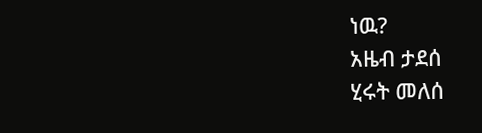ነዉ?
አዜብ ታደሰ
ሂሩት መለሰ